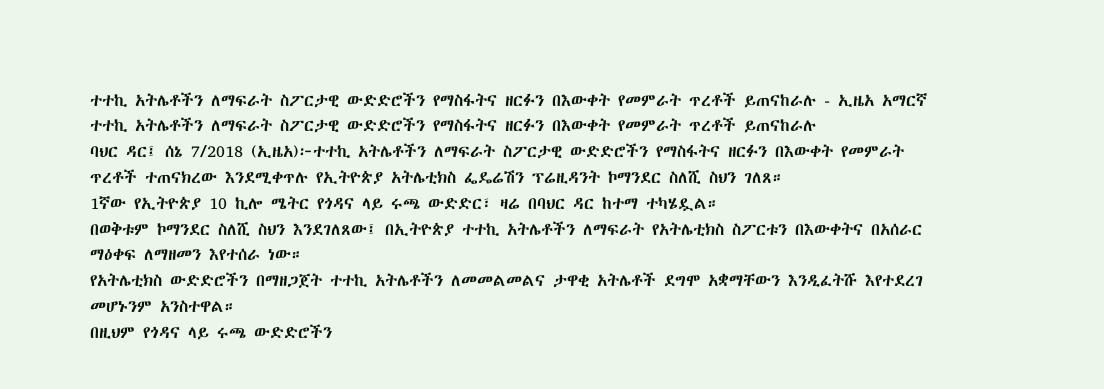ተተኪ አትሌቶችን ለማፍራት ስፖርታዊ ውድድሮችን የማስፋትና ዘርፉን በእውቀት የመምራት ጥረቶች ይጠናከራሉ - ኢዜአ አማርኛ
ተተኪ አትሌቶችን ለማፍራት ስፖርታዊ ውድድሮችን የማስፋትና ዘርፉን በእውቀት የመምራት ጥረቶች ይጠናከራሉ
ባህር ዳር፤ ሰኔ 7/2018 (ኢዜአ)፦ተተኪ አትሌቶችን ለማፍራት ስፖርታዊ ውድድሮችን የማስፋትና ዘርፉን በእውቀት የመምራት ጥረቶች ተጠናክረው እንደሚቀጥሉ የኢትዮጵያ አትሌቲክስ ፌዴሬሽን ፕሬዚዳንት ኮማንደር ስለሺ ስህን ገለጸ።
1ኛው የኢትዮጵያ 10 ኪሎ ሜትር የጎዳና ላይ ሩጫ ውድድር፣ ዛሬ በባህር ዳር ከተማ ተካሄዷል።
በወቅቱም ኮማንደር ስለሺ ስህን እንደገለጸው፤ በኢትዮጵያ ተተኪ አትሌቶችን ለማፍራት የአትሌቲክስ ስፖርቱን በእውቀትና በአሰራር ማዕቀፍ ለማዘመን እየተሰራ ነው።
የአትሌቲክስ ውድድሮችን በማዘጋጀት ተተኪ አትሌቶችን ለመመልመልና ታዋቂ አትሌቶች ደግሞ አቋማቸውን እንዲፈትሹ እየተደረገ መሆኑንም አንስተዋል።
በዚህም የጎዳና ላይ ሩጫ ውድድሮችን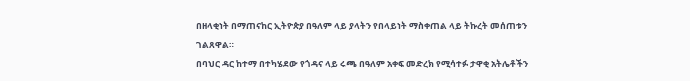በዘላቂነት በማጠናከር ኢትዮጵያ በዓለም ላይ ያላትን የበላይነት ማስቀጠል ላይ ትኩረት መሰጠቱን ገልጸዋል።
በባህር ዳር ከተማ በተካሄደው የጎዳና ላይ ሩጫ በዓለም አቀፍ መድረክ የሚሳተፉ ታዋቂ አትሌቶችን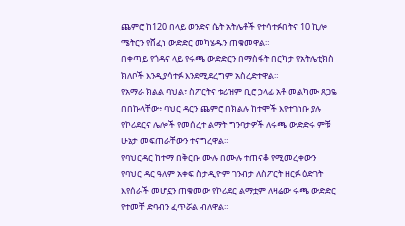ጨምሮ ከ120 በላይ ወንድና ሴት አትሌቶች የተሳተፉበትና 10 ኪሎ ሜትርን የሸፈነ ውድድር መካሄዱን ጠቁመዋል።
በቀጣይ የጎዳና ላይ የሩጫ ውድድርን በማስፋት በርካታ የአትሌቲክስ ክለቦች እንዲያሳተፉ እንደሚደረግም አስረድተዋል።
የአማራ ክልል ባህል፣ ስፖርትና ቱሪዝም ቢሮ ኃላፊ አቶ መልካሙ ጸጋዬ በበኩላቸው፥ ባህር ዳርን ጨምሮ በክልሉ ከተሞች እየተገነቡ ያሉ የኮሪደርና ሌሎች የመሰረተ ልማት ግንባታዎች ለሩጫ ውድድሩ ምቹ ሁኔታ መፍጠራቸውን ተናግረዋል።
የባህርዳር ከተማ በቅርቡ ሙሉ በሙሉ ተጠናቆ የሚመረቀውን የባህር ዳር ዓለም አቀፍ ስታዲዮም ገንብታ ለስፖርት ዘርፉ ዕድገት እየሰራች መሆኗን ጠቁመው የኮሪደር ልማቷም ለዛሬው ሩጫ ውድድር የተመቸ ድባብን ፈጥሯል ብለዋል።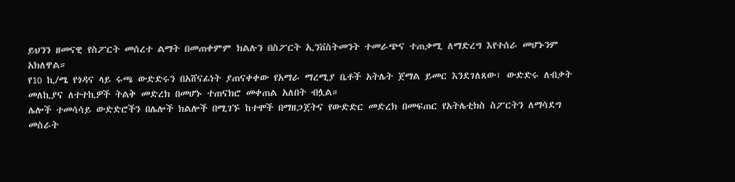ይህንን ዘመናዊ የስፖርት መሰረተ ልማት በመጠቀምም ክልሉን በስፖርት ኢንቨስትመንት ተመራጭና ተጠቃሚ ለማድረግ እየተሰራ መሆኑንም አክለዋል።
የ10 ኪ/ሜ የጎዳና ላይ ሩጫ ውድድሩን በአሸናፊነት ያጠናቀቀው የአማራ ማረሚያ ቤቶች አትሌት ጀማል ይመር እንደገለጸው፣ ውድድሩ ለብቃት መለኪያና ለተተኪዎች ትልቅ መድረክ በመሆኑ ተጠናክሮ መቀጠል አለበት ብሏል።
ሌሎች ተመሳሳይ ውድድሮችን በሌሎች ክልሎች በሚገኙ ከተሞች በማዘጋጀትና የውድድር መድረክ በመፍጠር የአትሌቲክስ ስፖርትን ለማሳደግ መስራት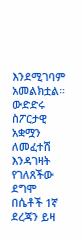እንደሚገባም አመልክቷል።
ውድድሩ ስፖርታዊ አቋሟን ለመፈተሽ እንዳገዛት የገለጸችው ደግሞ በሴቶች 1ኛ ደረጃን ይዛ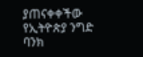ያጠናቀቀችው የኢትዮጵያ ንግድ ባንክ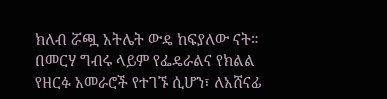ክለብ ሯጯ አትሌት ውዴ ከፍያለው ናት።
በመርሃ ግብሩ ላይም የፌዴራልና የክልል የዘርፉ አመራሮች የተገኙ ሲሆን፣ ለአሸናፊ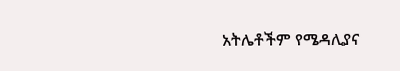አትሌቶችም የሜዳሊያና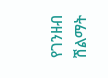የገንዘብ ሽልማት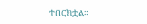ተበርክቷል።